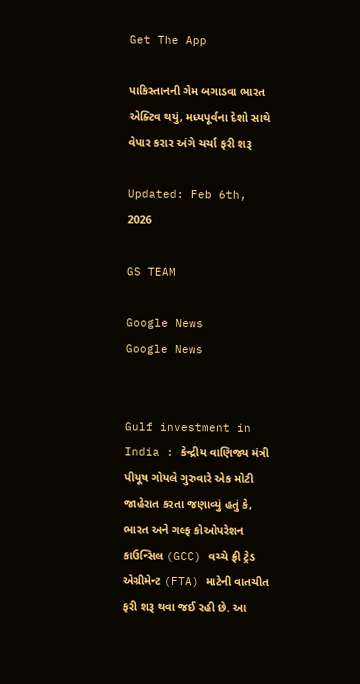Get The App

પાકિસ્તાનની ગેમ બગાડવા ભારત એક્ટિવ થયું, મધ્યપૂર્વના દેશો સાથે વેપાર કરાર અંગે ચર્ચા ફરી શરૂ

Updated: Feb 6th, 2026

GS TEAM

Google News
Google News


Gulf investment in India : કેન્દ્રીય વાણિજ્ય મંત્રી પીયૂષ ગોયલે ગુરુવારે એક મોટી જાહેરાત કરતા જણાવ્યું હતું કે, ભારત અને ગલ્ફ કોઓપરેશન કાઉન્સિલ (GCC) વચ્ચે ફ્રી ટ્રેડ એગ્રીમેન્ટ (FTA) માટેની વાતચીત ફરી શરૂ થવા જઈ રહી છે. આ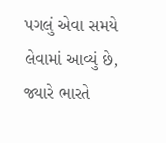પગલું એવા સમયે લેવામાં આવ્યું છે, જ્યારે ભારતે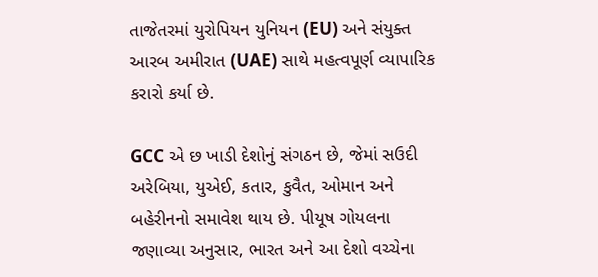તાજેતરમાં યુરોપિયન યુનિયન (EU) અને સંયુક્ત આરબ અમીરાત (UAE) સાથે મહત્વપૂર્ણ વ્યાપારિક કરારો કર્યા છે.

GCC એ છ ખાડી દેશોનું સંગઠન છે, જેમાં સઉદી અરેબિયા, યુએઈ, કતાર, કુવૈત, ઓમાન અને બહેરીનનો સમાવેશ થાય છે. પીયૂષ ગોયલના જણાવ્યા અનુસાર, ભારત અને આ દેશો વચ્ચેના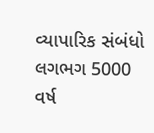વ્યાપારિક સંબંધો લગભગ 5000 વર્ષ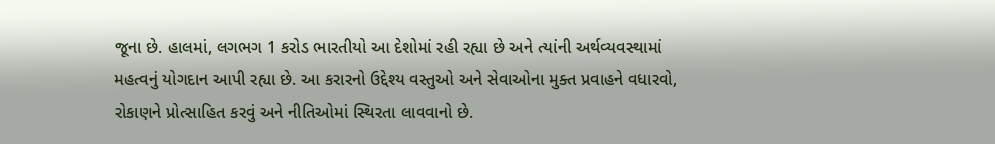જૂના છે. હાલમાં, લગભગ 1 કરોડ ભારતીયો આ દેશોમાં રહી રહ્યા છે અને ત્યાંની અર્થવ્યવસ્થામાં મહત્વનું યોગદાન આપી રહ્યા છે. આ કરારનો ઉદ્દેશ્ય વસ્તુઓ અને સેવાઓના મુક્ત પ્રવાહને વધારવો, રોકાણને પ્રોત્સાહિત કરવું અને નીતિઓમાં સ્થિરતા લાવવાનો છે.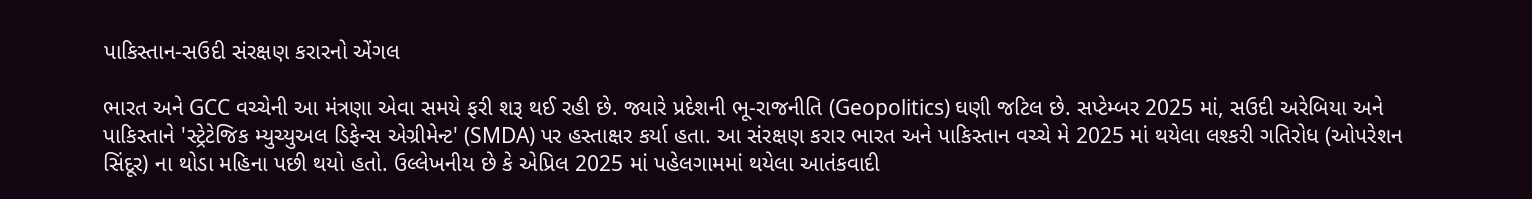પાકિસ્તાન-સઉદી સંરક્ષણ કરારનો એંગલ

ભારત અને GCC વચ્ચેની આ મંત્રણા એવા સમયે ફરી શરૂ થઈ રહી છે. જ્યારે પ્રદેશની ભૂ-રાજનીતિ (Geopolitics) ઘણી જટિલ છે. સપ્ટેમ્બર 2025 માં, સઉદી અરેબિયા અને પાકિસ્તાને 'સ્ટ્રેટેજિક મ્યુચ્યુઅલ ડિફેન્સ એગ્રીમેન્ટ' (SMDA) પર હસ્તાક્ષર કર્યા હતા. આ સંરક્ષણ કરાર ભારત અને પાકિસ્તાન વચ્ચે મે 2025 માં થયેલા લશ્કરી ગતિરોધ (ઓપરેશન સિંદૂર) ના થોડા મહિના પછી થયો હતો. ઉલ્લેખનીય છે કે એપ્રિલ 2025 માં પહેલગામમાં થયેલા આતંકવાદી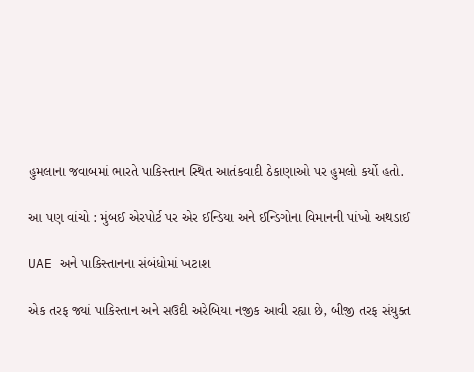હુમલાના જવાબમાં ભારતે પાકિસ્તાન સ્થિત આતંકવાદી ઠેકાણાઓ પર હુમલો કર્યો હતો.

આ પણ વાંચો : મુંબઈ એરપોર્ટ પર એર ઈન્ડિયા અને ઈન્ડિગોના વિમાનની પાંખો અથડાઈ

UAE અને પાકિસ્તાનના સંબંધોમાં ખટાશ

એક તરફ જ્યાં પાકિસ્તાન અને સઉદી અરેબિયા નજીક આવી રહ્યા છે, બીજી તરફ સંયુક્ત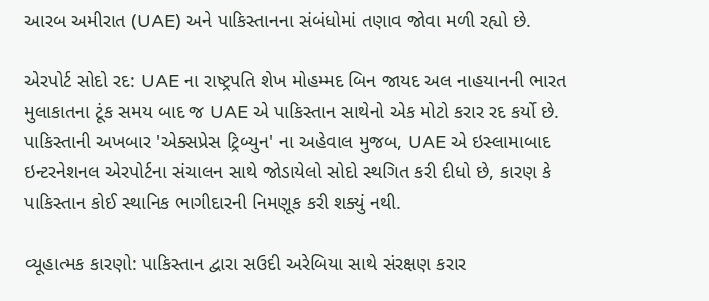આરબ અમીરાત (UAE) અને પાકિસ્તાનના સંબંધોમાં તણાવ જોવા મળી રહ્યો છે.

એરપોર્ટ સોદો રદ: UAE ના રાષ્ટ્રપતિ શેખ મોહમ્મદ બિન જાયદ અલ નાહયાનની ભારત મુલાકાતના ટૂંક સમય બાદ જ UAE એ પાકિસ્તાન સાથેનો એક મોટો કરાર રદ કર્યો છે. પાકિસ્તાની અખબાર 'એક્સપ્રેસ ટ્રિબ્યુન' ના અહેવાલ મુજબ, UAE એ ઇસ્લામાબાદ ઇન્ટરનેશનલ એરપોર્ટના સંચાલન સાથે જોડાયેલો સોદો સ્થગિત કરી દીધો છે, કારણ કે પાકિસ્તાન કોઈ સ્થાનિક ભાગીદારની નિમણૂક કરી શક્યું નથી.

વ્યૂહાત્મક કારણો: પાકિસ્તાન દ્વારા સઉદી અરેબિયા સાથે સંરક્ષણ કરાર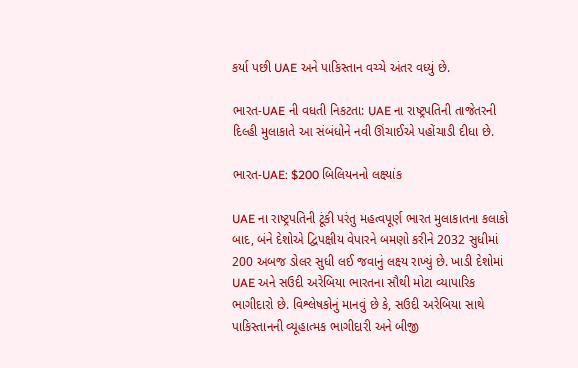કર્યા પછી UAE અને પાકિસ્તાન વચ્ચે અંતર વધ્યું છે.

ભારત-UAE ની વધતી નિકટતા: UAE ના રાષ્ટ્રપતિની તાજેતરની દિલ્હી મુલાકાતે આ સંબંધોને નવી ઊંચાઈએ પહોંચાડી દીધા છે.

ભારત-UAE: $200 બિલિયનનો લક્ષ્યાંક

UAE ના રાષ્ટ્રપતિની ટૂંકી પરંતુ મહત્વપૂર્ણ ભારત મુલાકાતના કલાકો બાદ, બંને દેશોએ દ્વિપક્ષીય વેપારને બમણો કરીને 2032 સુધીમાં 200 અબજ ડોલર સુધી લઈ જવાનું લક્ષ્ય રાખ્યું છે. ખાડી દેશોમાં UAE અને સઉદી અરેબિયા ભારતના સૌથી મોટા વ્યાપારિક ભાગીદારો છે. વિશ્લેષકોનું માનવું છે કે, સઉદી અરેબિયા સાથે પાકિસ્તાનની વ્યૂહાત્મક ભાગીદારી અને બીજી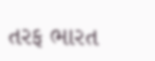તરફ ભારત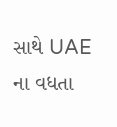સાથે UAE ના વધતા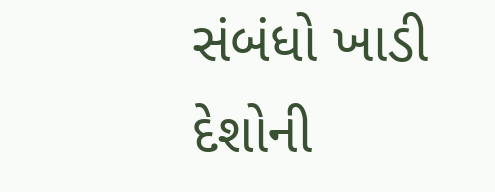સંબંધો ખાડી દેશોની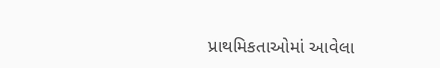પ્રાથમિકતાઓમાં આવેલા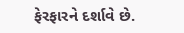ફેરફારને દર્શાવે છે.